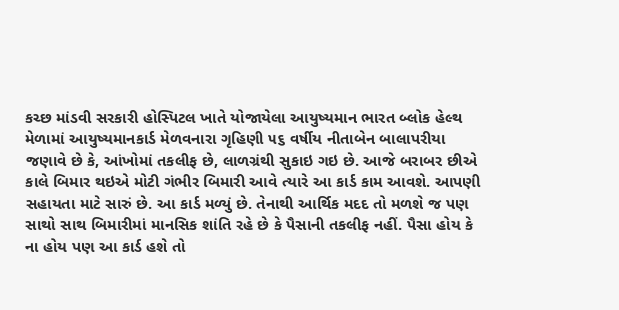કચ્છ માંડવી સરકારી હોસ્પિટલ ખાતે યોજાયેલા આયુષ્યમાન ભારત બ્લોક હેલ્થ મેળામાં આયુષ્યમાનકાર્ડ મેળવનારા ગૃહિણી ૫૬ વર્ષીય નીતાબેન બાલાપરીયા જણાવે છે કે, આંખોમાં તકલીફ છે, લાળગ્રંથી સુકાઇ ગઇ છે. આજે બરાબર છીએ કાલે બિમાર થઇએ મોટી ગંભીર બિમારી આવે ત્યારે આ કાર્ડ કામ આવશે. આપણી સહાયતા માટે સારું છે. આ કાર્ડ મળ્યું છે. તેનાથી આર્થિક મદદ તો મળશે જ પણ સાથો સાથ બિમારીમાં માનસિક શાંતિ રહે છે કે પૈસાની તકલીફ નહીં. પૈસા હોય કે ના હોય પણ આ કાર્ડ હશે તો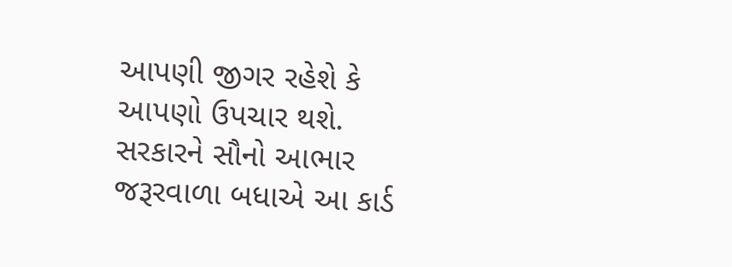આપણી જીગર રહેશે કે આપણો ઉપચાર થશે. સરકારને સૌનો આભાર જરૂરવાળા બધાએ આ કાર્ડ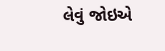લેવું જોઇએ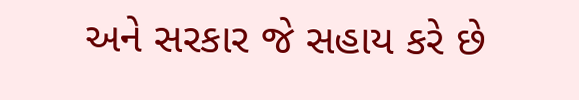અને સરકાર જે સહાય કરે છે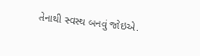તેનાથી સ્વસ્થ બનવું જોઇએ.